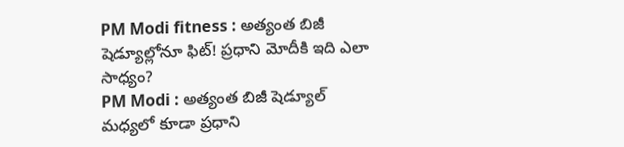PM Modi fitness : అత్యంత బిజీ షెడ్యూల్లోనూ ఫిట్! ప్రధాని మోదీకి ఇది ఎలా సాధ్యం?
PM Modi : అత్యంత బిజీ షెడ్యూల్ మధ్యలో కూడా ప్రధాని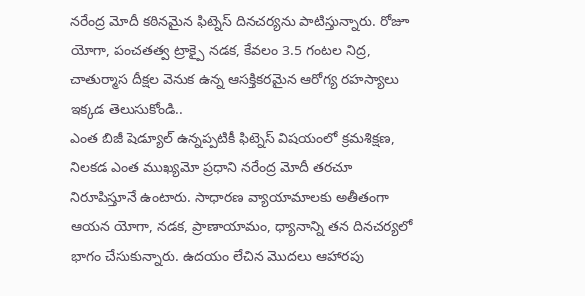నరేంద్ర మోదీ కఠినమైన ఫిట్నెస్ దినచర్యను పాటిస్తున్నారు. రోజూ యోగా, పంచతత్వ ట్రాక్పై నడక, కేవలం 3.5 గంటల నిద్ర, చాతుర్మాస దీక్షల వెనుక ఉన్న ఆసక్తికరమైన ఆరోగ్య రహస్యాలు ఇక్కడ తెలుసుకోండి..
ఎంత బిజీ షెడ్యూల్ ఉన్నప్పటికీ ఫిట్నెస్ విషయంలో క్రమశిక్షణ, నిలకడ ఎంత ముఖ్యమో ప్రధాని నరేంద్ర మోదీ తరచూ నిరూపిస్తూనే ఉంటారు. సాధారణ వ్యాయామాలకు అతీతంగా ఆయన యోగా, నడక, ప్రాణాయామం, ధ్యానాన్ని తన దినచర్యలో భాగం చేసుకున్నారు. ఉదయం లేచిన మొదలు ఆహారపు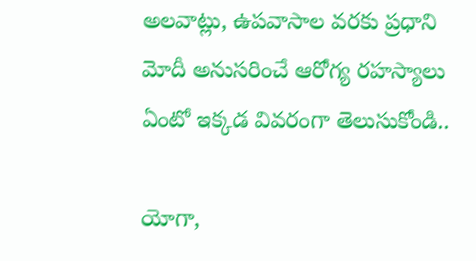అలవాట్లు, ఉపవాసాల వరకు ప్రధాని మోదీ అనుసరించే ఆరోగ్య రహస్యాలు ఏంటో ఇక్కడ వివరంగా తెలుసుకోండి..

యోగా,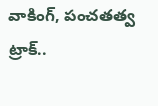వాకింగ్, పంచతత్వ ట్రాక్..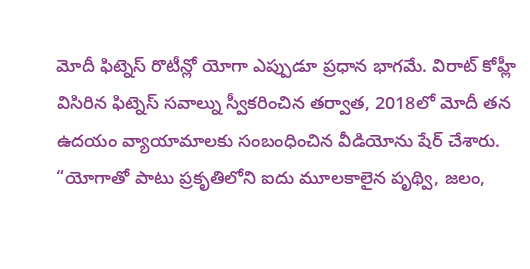మోదీ ఫిట్నెస్ రొటీన్లో యోగా ఎప్పుడూ ప్రధాన భాగమే. విరాట్ కోహ్లీ విసిరిన ఫిట్నెస్ సవాల్ను స్వీకరించిన తర్వాత, 2018లో మోదీ తన ఉదయం వ్యాయామాలకు సంబంధించిన వీడియోను షేర్ చేశారు.
“యోగాతో పాటు ప్రకృతిలోని ఐదు మూలకాలైన పృథ్వి, జలం,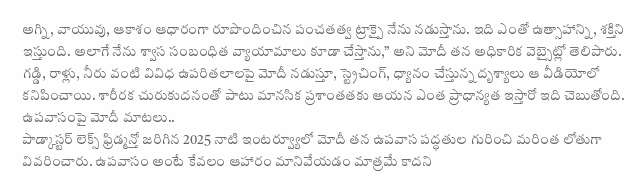అగ్ని, వాయువు, ఆకాశం ఆధారంగా రూపొందించిన పంచతత్వ ట్రాక్పై నేను నడుస్తాను. ఇది ఎంతో ఉత్సాహాన్ని, శక్తిని ఇస్తుంది. అలాగే నేను శ్వాస సంబంధిత వ్యాయామాలు కూడా చేస్తాను,” అని మోదీ తన అధికారిక వెబ్సైట్లో తెలిపారు.
గడ్డి, రాళ్లు, నీరు వంటి వివిధ ఉపరితలాలపై మోదీ నడుస్తూ, స్ట్రెచింగ్, ధ్యానం చేస్తున్న దృశ్యాలు ఆ వీడియోలో కనిపించాయి. శారీరక చురుకుదనంతో పాటు మానసిక ప్రశాంతతకు ఆయన ఎంత ప్రాధాన్యత ఇస్తారో ఇది చెబుతోంది.
ఉపవాసంపై మోదీ మాటలు..
పాడ్కాస్టర్ లెక్స్ ఫ్రిడ్మన్తో జరిగిన 2025 నాటి ఇంటర్వ్యూలో మోదీ తన ఉపవాస పద్ధతుల గురించి మరింత లోతుగా వివరించారు. ఉపవాసం అంటే కేవలం ఆహారం మానివేయడం మాత్రమే కాదని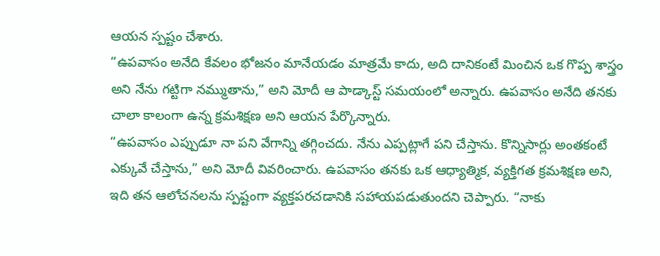ఆయన స్పష్టం చేశారు.
“ఉపవాసం అనేది కేవలం భోజనం మానేయడం మాత్రమే కాదు, అది దానికంటే మించిన ఒక గొప్ప శాస్త్రం అని నేను గట్టిగా నమ్ముతాను,” అని మోదీ ఆ పాడ్కాస్ట్ సమయంలో అన్నారు. ఉపవాసం అనేది తనకు చాలా కాలంగా ఉన్న క్రమశిక్షణ అని ఆయన పేర్కొన్నారు.
“ఉపవాసం ఎప్పుడూ నా పని వేగాన్ని తగ్గించదు. నేను ఎప్పట్లాగే పని చేస్తాను. కొన్నిసార్లు అంతకంటే ఎక్కువే చేస్తాను,” అని మోదీ వివరించారు. ఉపవాసం తనకు ఒక ఆధ్యాత్మిక, వ్యక్తిగత క్రమశిక్షణ అని, ఇది తన ఆలోచనలను స్పష్టంగా వ్యక్తపరచడానికి సహాయపడుతుందని చెప్పారు. “నాకు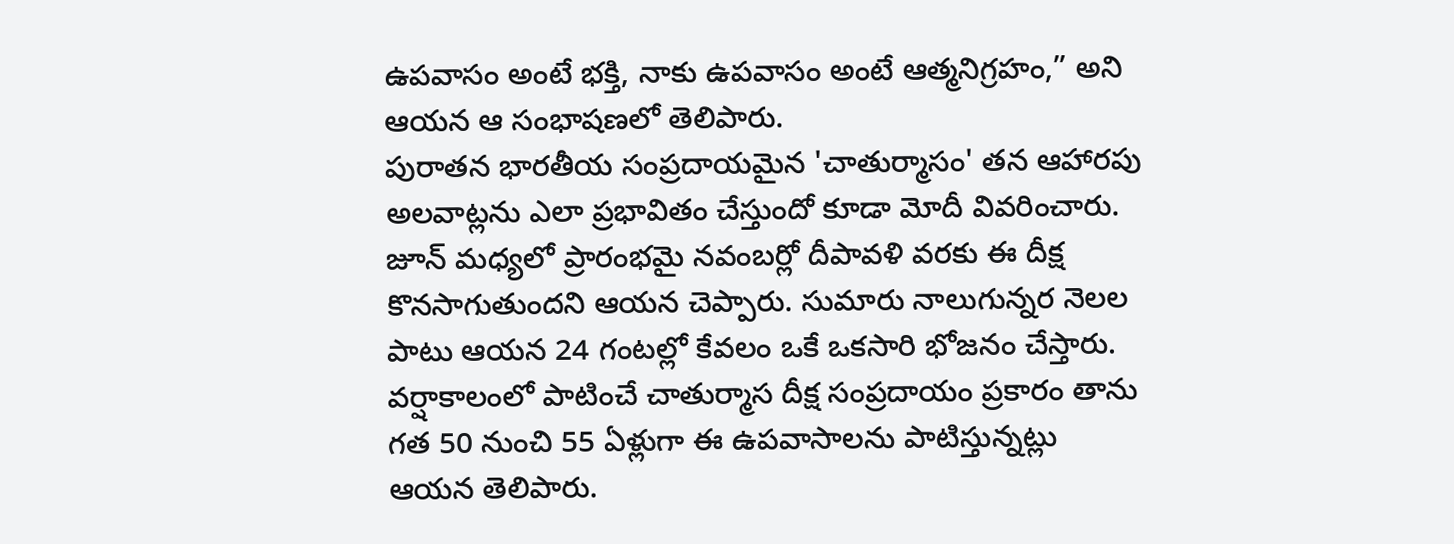ఉపవాసం అంటే భక్తి, నాకు ఉపవాసం అంటే ఆత్మనిగ్రహం,” అని ఆయన ఆ సంభాషణలో తెలిపారు.
పురాతన భారతీయ సంప్రదాయమైన 'చాతుర్మాసం' తన ఆహారపు అలవాట్లను ఎలా ప్రభావితం చేస్తుందో కూడా మోదీ వివరించారు. జూన్ మధ్యలో ప్రారంభమై నవంబర్లో దీపావళి వరకు ఈ దీక్ష కొనసాగుతుందని ఆయన చెప్పారు. సుమారు నాలుగున్నర నెలల పాటు ఆయన 24 గంటల్లో కేవలం ఒకే ఒకసారి భోజనం చేస్తారు. వర్షాకాలంలో పాటించే చాతుర్మాస దీక్ష సంప్రదాయం ప్రకారం తాను గత 50 నుంచి 55 ఏళ్లుగా ఈ ఉపవాసాలను పాటిస్తున్నట్లు ఆయన తెలిపారు.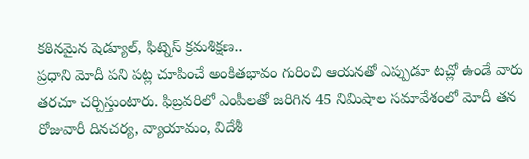కఠినమైన షెడ్యూల్, ఫిట్నెస్ క్రమశిక్షణ..
ప్రధాని మోదీ పని పట్ల చూపించే అంకితభావం గురించి ఆయనతో ఎప్పుడూ టచ్లో ఉండే వారు తరచూ చర్చిస్తుంటారు. ఫిబ్రవరిలో ఎంపీలతో జరిగిన 45 నిమిషాల సమావేశంలో మోదీ తన రోజువారీ దినచర్య, వ్యాయామం, విదేశీ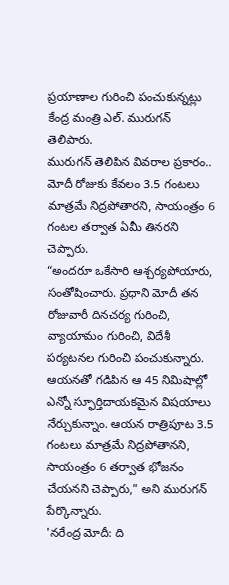ప్రయాణాల గురించి పంచుకున్నట్లు కేంద్ర మంత్రి ఎల్. మురుగన్ తెలిపారు.
మురుగన్ తెలిపిన వివరాల ప్రకారం.. మోదీ రోజుకు కేవలం 3.5 గంటలు మాత్రమే నిద్రపోతారని, సాయంత్రం 6 గంటల తర్వాత ఏమీ తినరని చెప్పారు.
“అందరూ ఒకేసారి ఆశ్చర్యపోయారు, సంతోషించారు. ప్రధాని మోదీ తన రోజువారీ దినచర్య గురించి, వ్యాయామం గురించి, విదేశీ పర్యటనల గురించి పంచుకున్నారు. ఆయనతో గడిపిన ఆ 45 నిమిషాల్లో ఎన్నో స్ఫూర్తిదాయకమైన విషయాలు నేర్చుకున్నాం. ఆయన రాత్రిపూట 3.5 గంటలు మాత్రమే నిద్రపోతానని, సాయంత్రం 6 తర్వాత భోజనం చేయనని చెప్పారు,” అని మురుగన్ పేర్కొన్నారు.
'నరేంద్ర మోదీ: ది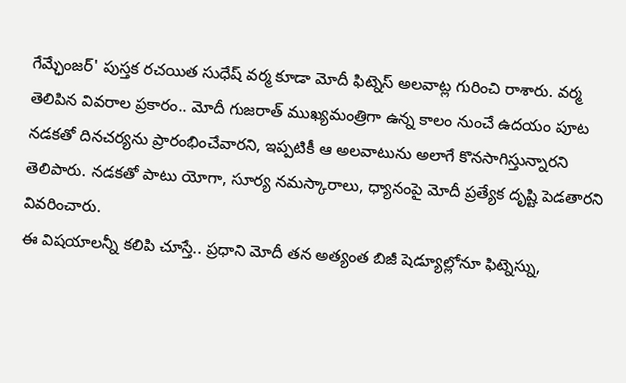గేమ్ఛేంజర్' పుస్తక రచయిత సుధేష్ వర్మ కూడా మోదీ ఫిట్నెస్ అలవాట్ల గురించి రాశారు. వర్మ తెలిపిన వివరాల ప్రకారం.. మోదీ గుజరాత్ ముఖ్యమంత్రిగా ఉన్న కాలం నుంచే ఉదయం పూట నడకతో దినచర్యను ప్రారంభించేవారని, ఇప్పటికీ ఆ అలవాటును అలాగే కొనసాగిస్తున్నారని తెలిపారు. నడకతో పాటు యోగా, సూర్య నమస్కారాలు, ధ్యానంపై మోదీ ప్రత్యేక దృష్టి పెడతారని వివరించారు.
ఈ విషయాలన్నీ కలిపి చూస్తే.. ప్రధాని మోదీ తన అత్యంత బిజీ షెడ్యూల్లోనూ ఫిట్నెస్ను,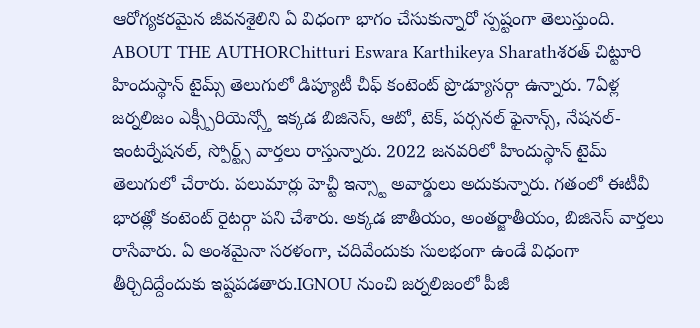ఆరోగ్యకరమైన జీవనశైలిని ఏ విధంగా భాగం చేసుకున్నారో స్పష్టంగా తెలుస్తుంది.
ABOUT THE AUTHORChitturi Eswara Karthikeya Sharathశరత్ చిట్టూరి హిందుస్థాన్ టైమ్స్ తెలుగులో డిప్యూటీ చీఫ్ కంటెంట్ ప్రొడ్యూసర్గా ఉన్నారు. 7ఏళ్ల జర్నలిజం ఎక్స్పీరియెన్స్తో ఇక్కడ బిజినెస్, ఆటో, టెక్, పర్సనల్ ఫైనాన్స్, నేషనల్- ఇంటర్నేషనల్, స్పోర్ట్స్ వార్తలు రాస్తున్నారు. 2022 జనవరిలో హిందుస్థాన్ టైమ్ తెలుగులో చేరారు. పలుమార్లు హెచ్టీ ఇన్స్టా అవార్డులు అదుకున్నారు. గతంలో ఈటీవీ భారత్లో కంటెంట్ రైటర్గా పని చేశారు. అక్కడ జాతీయం, అంతర్జాతీయం, బిజినెస్ వార్తలు రాసేవారు. ఏ అంశమైనా సరళంగా, చదివేందుకు సులభంగా ఉండే విధంగా తీర్చిదిద్దేందుకు ఇష్టపడతారు.IGNOU నుంచి జర్నలిజంలో పీజీ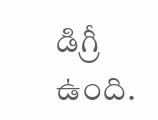డిగ్రీ ఉంది.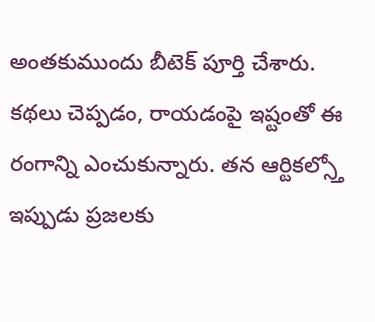అంతకుముందు బీటెక్ పూర్తి చేశారు. కథలు చెప్పడం, రాయడంపై ఇష్టంతో ఈ రంగాన్ని ఎంచుకున్నారు. తన ఆర్టికల్స్తో ఇప్పుడు ప్రజలకు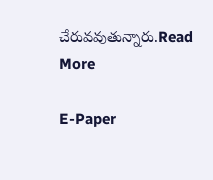చేరువవుతున్నారు.Read More

E-Paper